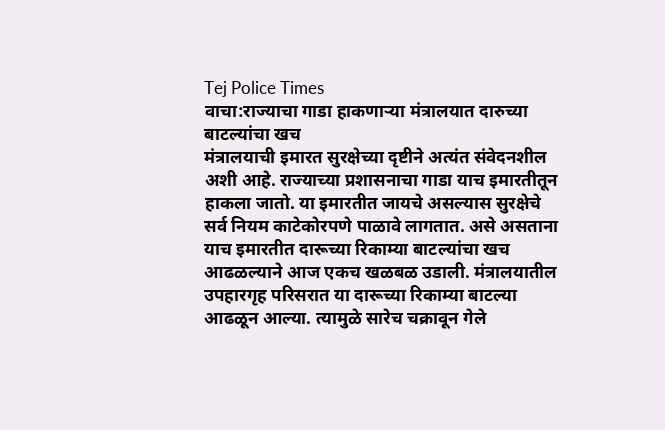Tej Police Times
वाचा:राज्याचा गाडा हाकणाऱ्या मंत्रालयात दारुच्या बाटल्यांचा खच
मंत्रालयाची इमारत सुरक्षेच्या दृष्टीने अत्यंत संवेदनशील अशी आहे. राज्याच्या प्रशासनाचा गाडा याच इमारतीतून हाकला जातो. या इमारतीत जायचे असल्यास सुरक्षेचे सर्व नियम काटेकोरपणे पाळावे लागतात. असे असताना याच इमारतीत दारूच्या रिकाम्या बाटल्यांचा खच आढळल्याने आज एकच खळबळ उडाली. मंत्रालयातील उपहारगृह परिसरात या दारूच्या रिकाम्या बाटल्या आढळून आल्या. त्यामुळे सारेच चक्रावून गेले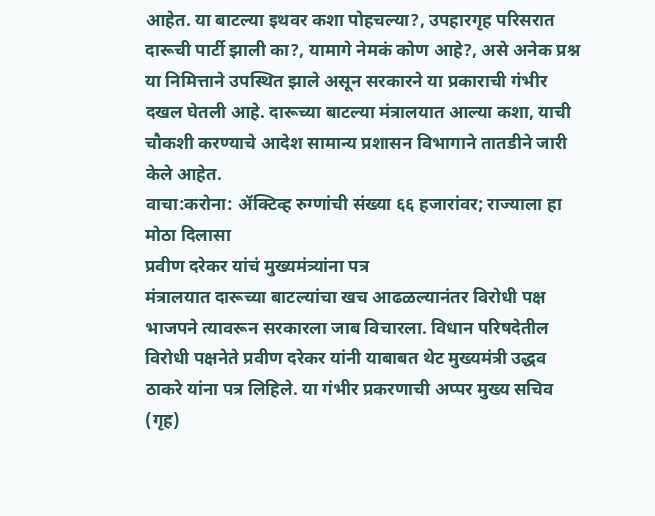आहेत. या बाटल्या इथवर कशा पोहचल्या?, उपहारगृह परिसरात दारूची पार्टी झाली का?, यामागे नेमकं कोण आहे?, असे अनेक प्रश्न या निमित्ताने उपस्थित झाले असून सरकारने या प्रकाराची गंभीर दखल घेतली आहे. दारूच्या बाटल्या मंत्रालयात आल्या कशा, याची चौकशी करण्याचे आदेश सामान्य प्रशासन विभागाने तातडीने जारी केले आहेत.
वाचा:करोना: ॲक्टिव्ह रुग्णांची संख्या ६६ हजारांवर; राज्याला हा मोठा दिलासा
प्रवीण दरेकर यांचं मुख्यमंत्र्यांना पत्र
मंत्रालयात दारूच्या बाटल्यांचा खच आढळल्यानंतर विरोधी पक्ष भाजपने त्यावरून सरकारला जाब विचारला. विधान परिषदेतील विरोधी पक्षनेते प्रवीण दरेकर यांनी याबाबत थेट मुख्यमंत्री उद्धव ठाकरे यांना पत्र लिहिले. या गंभीर प्रकरणाची अप्पर मुख्य सचिव (गृह)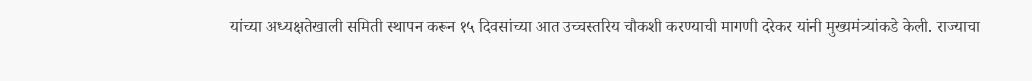यांच्या अध्यक्षतेखाली समिती स्थापन करून १५ दिवसांच्या आत उच्चस्तरिय चौकशी करण्याची मागणी दरेकर यांनी मुख्यमंत्र्यांकडे केली. राज्याचा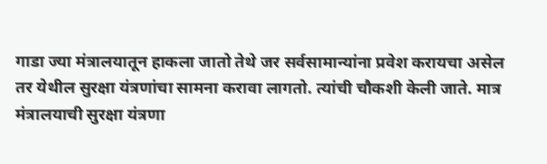गाडा ज्या मंत्रालयातून हाकला जातो तेथे जर सर्वसामान्यांना प्रवेश करायचा असेल तर येथील सुरक्षा यंत्रणांचा सामना करावा लागतो. त्यांची चौकशी केली जाते. मात्र मंत्रालयाची सुरक्षा यंत्रणा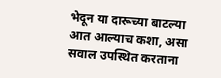भेदून या दारूच्या बाटल्या आत आल्याच कशा, असा सवाल उपस्थित करताना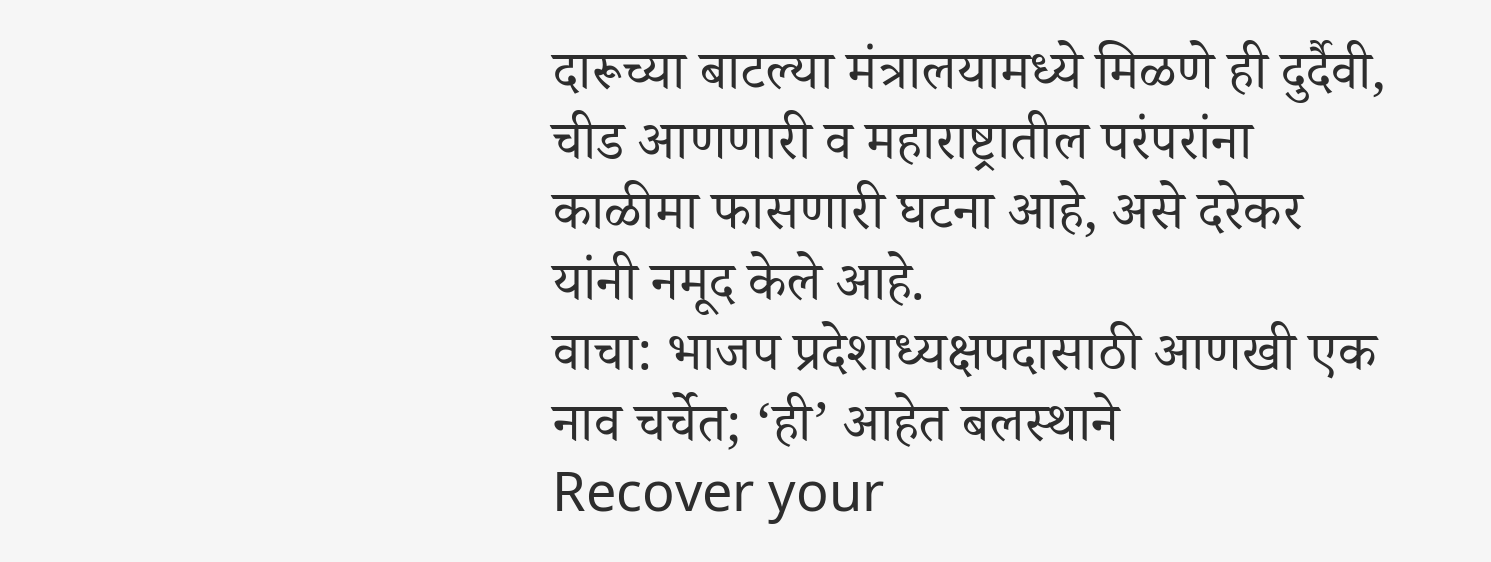दारूच्या बाटल्या मंत्रालयामध्ये मिळणे ही दुर्दैवी, चीड आणणारी व महाराष्ट्रातील परंपरांना काळीमा फासणारी घटना आहे, असे दरेकर यांनी नमूद केले आहे.
वाचा: भाजप प्रदेशाध्यक्षपदासाठी आणखी एक नाव चर्चेत; ‘ही’ आहेत बलस्थाने
Recover your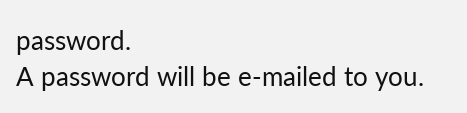password.
A password will be e-mailed to you.